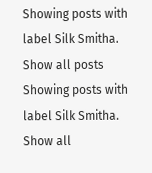Showing posts with label Silk Smitha. Show all posts
Showing posts with label Silk Smitha. Show all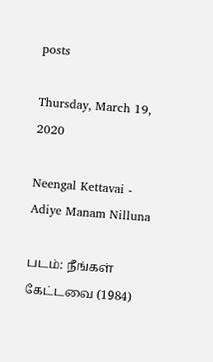posts

Thursday, March 19, 2020

Neengal Kettavai - Adiye Manam Nilluna

படம்: நீங்கள் கேட்டவை (1984)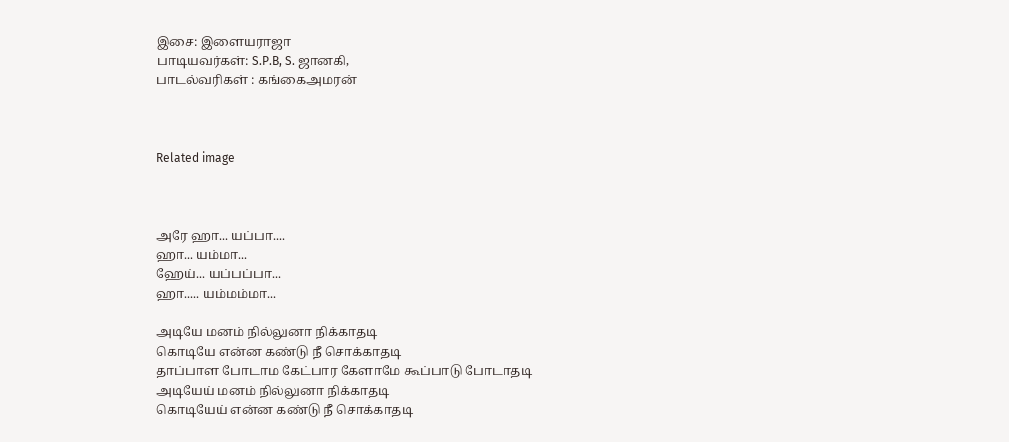இசை: இளையராஜா
பாடியவர்கள்: S.P.B, S. ஜானகி,
பாடல்வரிகள் : கங்கைஅமரன்



Related image



அரே ஹா... யப்பா....
ஹா... யம்மா...
ஹேய்... யப்பப்பா...
ஹா..... யம்மம்மா...

அடியே மனம் நில்லுனா நிக்காதடி
கொடியே என்ன கண்டு நீ சொக்காதடி
தாப்பாள போடாம கேட்பார கேளாமே கூப்பாடு போடாதடி
அடியேய் மனம் நில்லுனா நிக்காதடி
கொடியேய் என்ன கண்டு நீ சொக்காதடி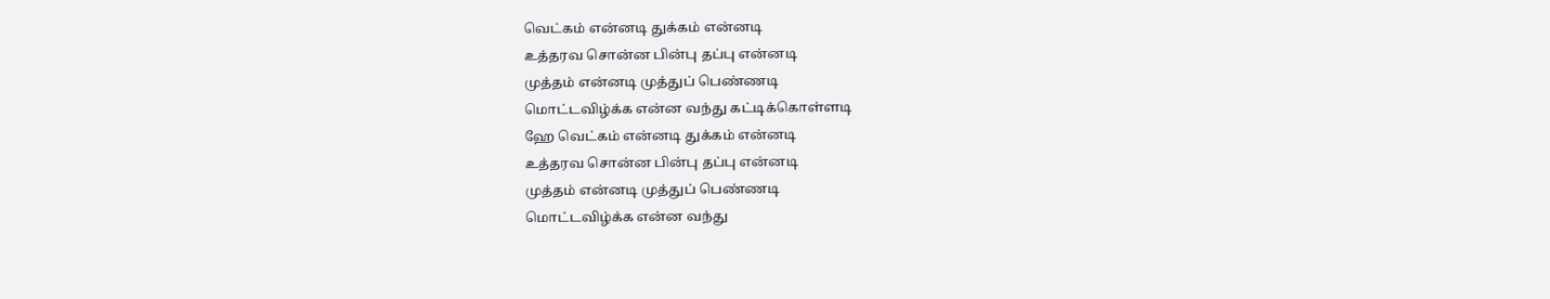வெட்கம் என்னடி துக்கம் என்னடி
உத்தரவ சொன்ன பின்பு தப்பு என்னடி
முத்தம் என்னடி முத்துப் பெண்ணடி
மொட்டவிழ்க்க என்ன வந்து கட்டிக்கொள்ளடி
ஹே வெட்கம் என்னடி துக்கம் என்னடி
உத்தரவ சொன்ன பின்பு தப்பு என்னடி
முத்தம் என்னடி முத்துப் பெண்ணடி
மொட்டவிழ்க்க என்ன வந்து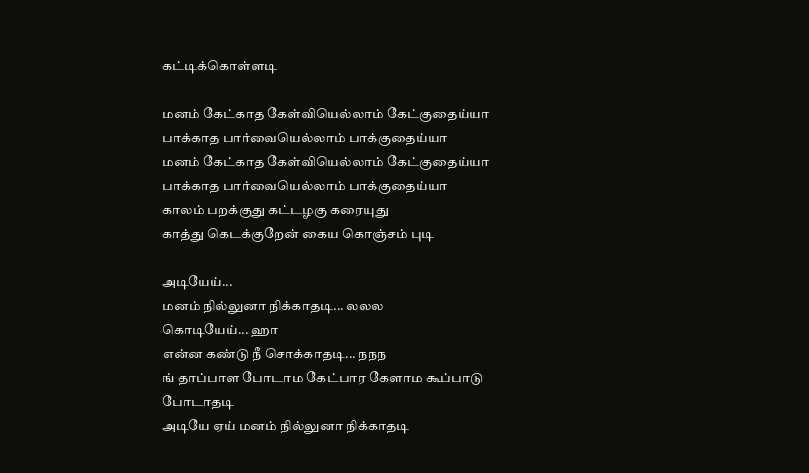கட்டிக்கொள்ளடி

மனம் கேட்காத கேள்வியெல்லாம் கேட்குதைய்யா
பாக்காத பார்வையெல்லாம் பாக்குதைய்யா
மனம் கேட்காத கேள்வியெல்லாம் கேட்குதைய்யா
பாக்காத பார்வையெல்லாம் பாக்குதைய்யா
காலம் பறக்குது கட்டழகு கரையுது
காத்து கெடக்குறேன் கைய கொஞ்சம் புடி

அடியேய்...
மனம் நில்லுனா நிக்காதடி... லலல
கொடியேய்... ஹா
என்ன கண்டு நீ சொக்காதடி... நநந
ங் தாப்பாள போடாம கேட்பார கேளாம கூப்பாடு போடாதடி
அடியே ஏய் மனம் நில்லுனா நிக்காதடி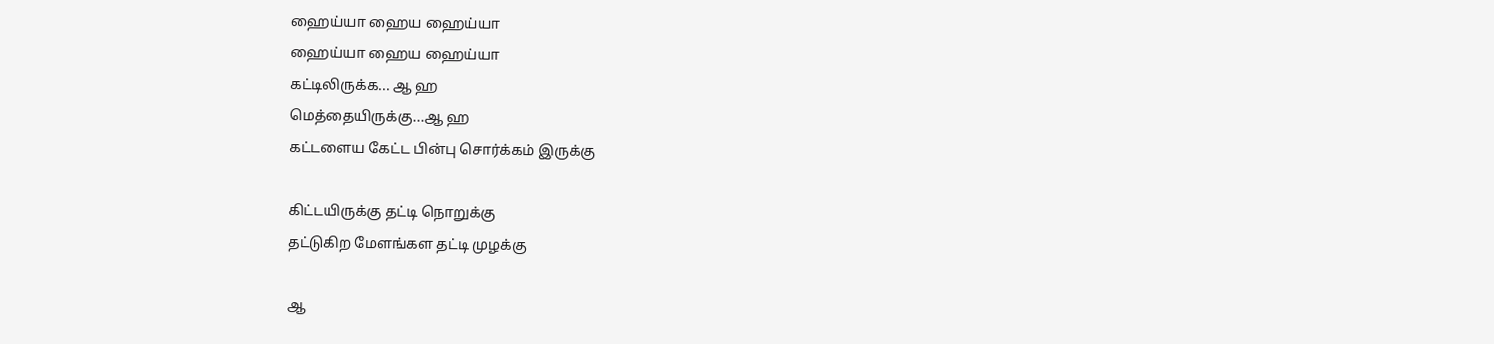ஹைய்யா ஹைய ஹைய்யா
ஹைய்யா ஹைய ஹைய்யா
கட்டிலிருக்க... ஆ ஹ
மெத்தையிருக்கு...ஆ ஹ
கட்டளைய கேட்ட பின்பு சொர்க்கம் இருக்கு

கிட்டயிருக்கு தட்டி நொறுக்கு
தட்டுகிற மேளங்கள தட்டி முழக்கு

ஆ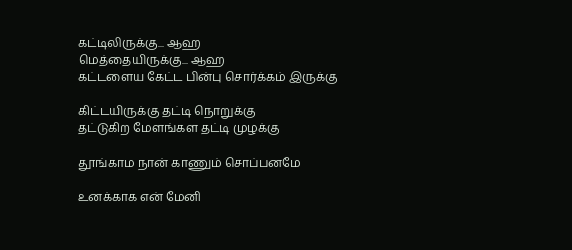கட்டிலிருக்கு... ஆஹ
மெத்தையிருக்கு... ஆஹ
கட்டளைய கேட்ட பின்பு சொர்க்கம் இருக்கு

கிட்டயிருக்கு தட்டி நொறுக்கு
தட்டுகிற மேளங்கள தட்டி முழக்கு

தூங்காம நான் காணும் சொப்பனமே

உனக்காக என் மேனி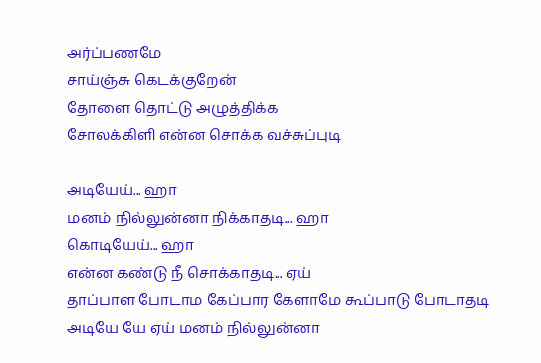அர்ப்பணமே
சாய்ஞ்சு கெடக்குறேன்
தோளை தொட்டு அழுத்திக்க
சோலக்கிளி என்ன சொக்க வச்சுப்புடி

அடியேய்... ஹா
மனம் நில்லுன்னா நிக்காதடி... ஹா
கொடியேய்... ஹா
என்ன கண்டு நீ சொக்காதடி... ஏய்
தாப்பாள போடாம கேப்பார கேளாமே கூப்பாடு போடாதடி
அடியே யே ஏய் மனம் நில்லுன்னா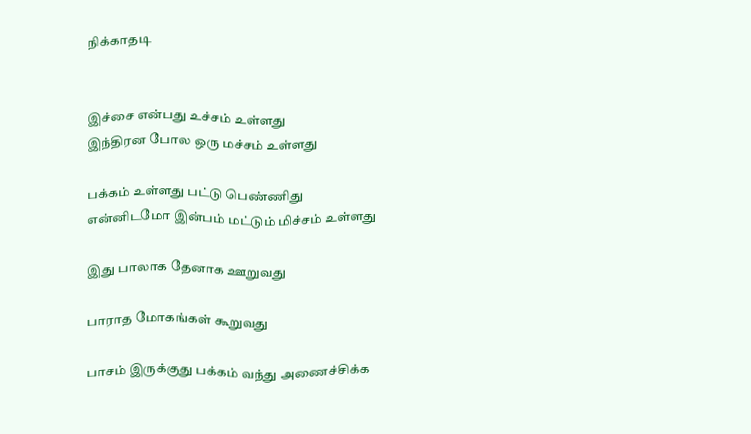நிக்காதடி


இச்சை என்பது உச்சம் உள்ளது
இந்திரன போல ஒரு மச்சம் உள்ளது

பக்கம் உள்ளது பட்டு பெண்ணிது
என்னிடமோ இன்பம் மட்டும் மிச்சம் உள்ளது

இது பாலாக தேனாக ஊறுவது

பாராத மோகங்கள் கூறுவது

பாசம் இருக்குது பக்கம் வந்து அணைச்சிக்க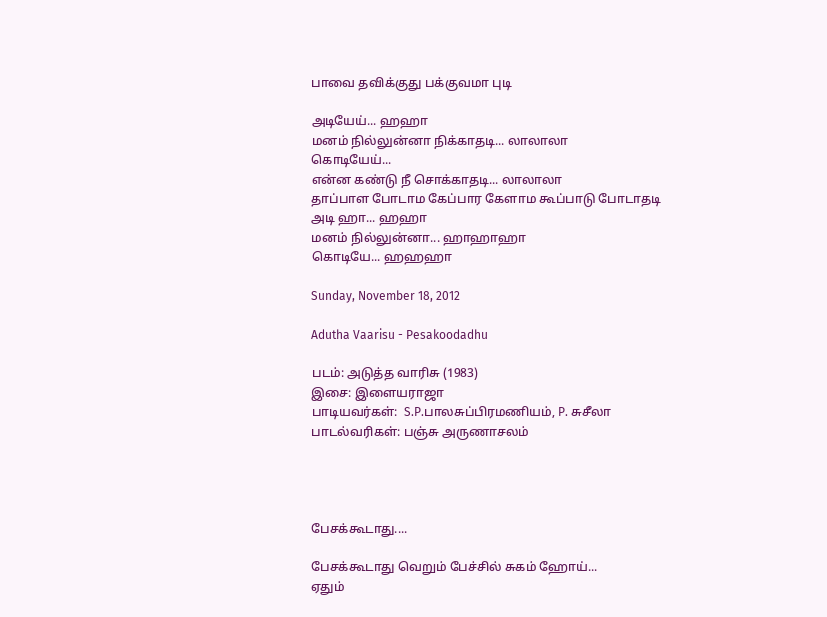பாவை தவிக்குது பக்குவமா புடி

அடியேய்... ஹஹா
மனம் நில்லுன்னா நிக்காதடி... லாலாலா
கொடியேய்...
என்ன கண்டு நீ சொக்காதடி... லாலாலா
தாப்பாள போடாம கேப்பார கேளாம கூப்பாடு போடாதடி
அடி ஹா... ஹஹா
மனம் நில்லுன்னா... ஹாஹாஹா
கொடியே... ஹஹ‌ஹா

Sunday, November 18, 2012

Adutha Vaarisu - Pesakoodadhu

படம்: அடுத்த வாரிசு (1983)
இசை: இளையராஜா
பாடியவர்கள்:  S.P.பாலசுப்பிரமணியம், P. சுசீலா
பாடல்வரிகள்: பஞ்சு அருணாசலம்




பேசக்கூடாது....

பேசக்கூடாது வெறும் பேச்சில் சுகம் ஹோய்...
ஏதும்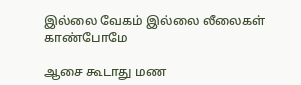இல்லை வேகம் இல்லை லீலைகள் காண்போமே

ஆசை கூடாது மண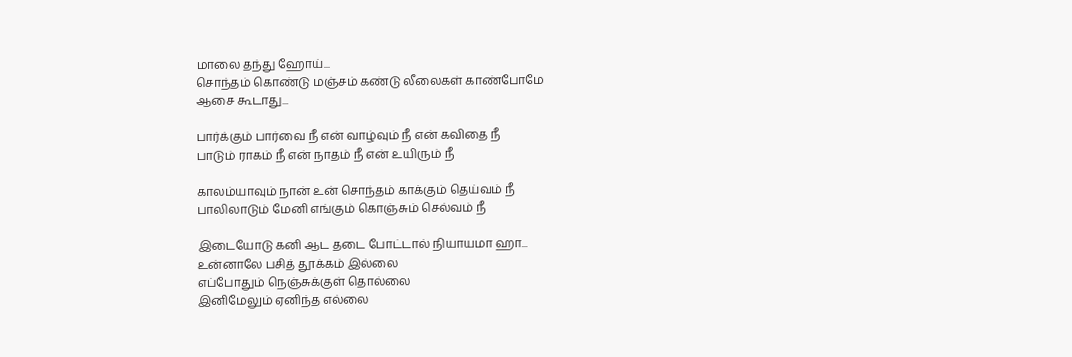மாலை தந்து ஹோய்...
சொந்தம் கொண்டு மஞ்சம் கண்டு லீலைகள் காண்போமே
ஆசை கூடாது...

பார்க்கும் பார்வை நீ என் வாழ்வும் நீ என் கவிதை நீ
பாடும் ராகம் நீ என் நாதம் நீ என் உயிரும் நீ

காலம்யாவும் நான் உன் சொந்தம் காக்கும் தெய்வம் நீ
பாலிலாடும் மேனி எங்கும் கொஞ்சும் செல்வம் நீ

இடையோடு கனி ஆட தடை போட்டால் நியாயமா ஹா...
உன்னாலே பசித் தூக்கம் இல்லை
எப்போதும் நெஞ்சுக்குள் தொல்லை
இனிமேலும் ஏனிந்த எல்லை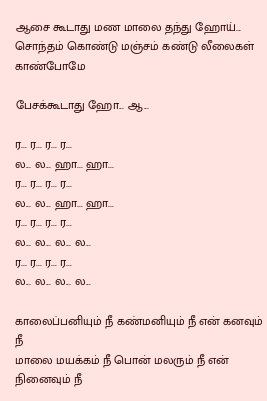ஆசை கூடாது மண மாலை தந்து ஹோய்...
சொந்தம் கொண்டு மஞ்சம் கண்டு லீலைகள் காண்போமே

பேசக்கூடாது ஹோ... ஆ...

ர... ர... ர... ர...
ல... ல... ஹா... ஹா...
ர... ர... ர... ர...
ல... ல... ஹா... ஹா...
ர... ர... ர... ர...
ல... ல... ல... ல...
ர... ர... ர... ர...
ல... ல... ல... ல...

காலைப்பனியும் நீ கண்மனியும் நீ என் கனவும் நீ
மாலை மயக்கம் நீ பொன் மலரும் நீ என் நினைவும் நீ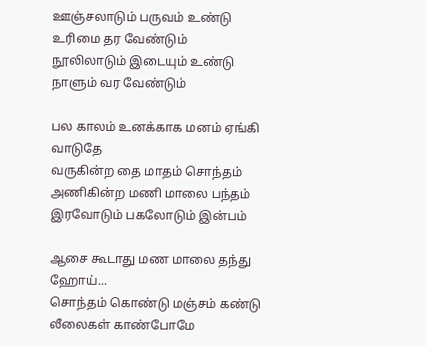ஊஞ்சலாடும் பருவம் உண்டு உரிமை தர வேண்டும்
நூலிலாடும் இடையும் உண்டு நாளும் வர வேண்டும்

பல காலம் உனக்காக மனம் ஏங்கி வாடுதே
வருகின்ற தை மாதம் சொந்தம்
அணிகின்ற மணி மாலை பந்தம்
இரவோடும் பகலோடும் இன்பம்

ஆசை கூடாது மண மாலை தந்து ஹோய்...
சொந்தம் கொண்டு மஞ்சம் கண்டு லீலைகள் காண்போமே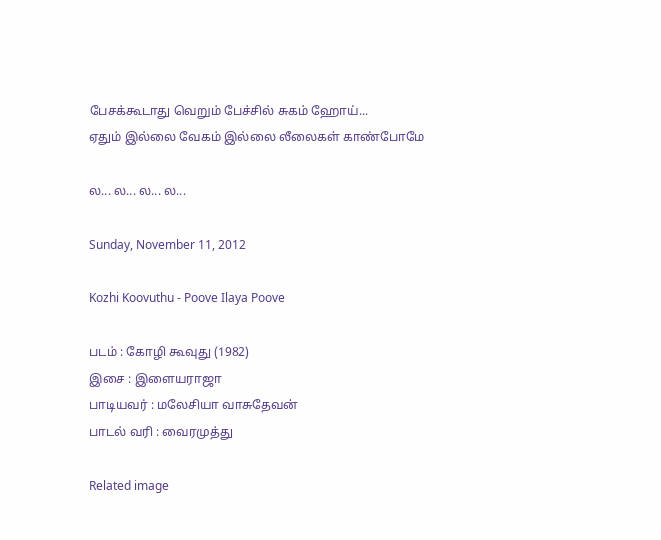பேசக்கூடாது வெறும் பேச்சில் சுகம் ஹோய்...
ஏதும் இல்லை வேகம் இல்லை லீலைகள் காண்போமே

ல... ல... ல... ல...

Sunday, November 11, 2012

Kozhi Koovuthu - Poove Ilaya Poove

படம் : கோழி கூவுது (1982)
இசை : இளையராஜா
பாடியவர் : மலேசியா வாசுதேவன்
பாடல் வரி : வைரமுத்து

Related image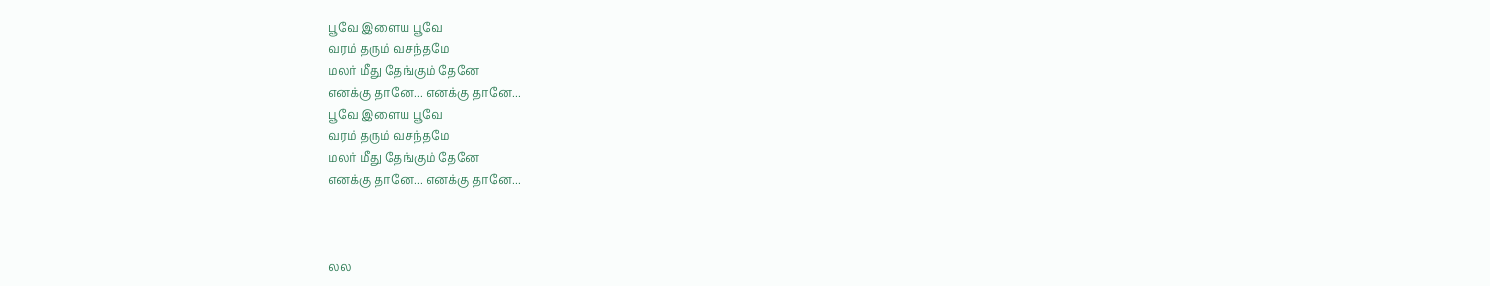பூவே இளைய பூவே
வரம் தரும் வசந்தமே
மலர் மீது தேங்கும் தேனே
எனக்கு தானே... எனக்கு தானே...
பூவே இளைய பூவே
வரம் தரும் வசந்தமே
மலர் மீது தேங்கும் தேனே
எனக்கு தானே... எனக்கு தானே...



லல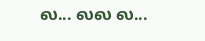ல... லல ல...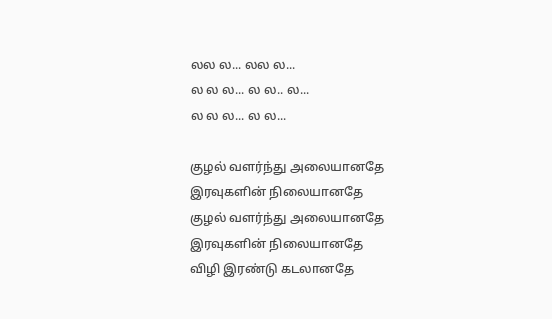லல ல... லல ல...
ல ல ல... ல ல.. ல...
ல ல ல... ல ல...

குழல் வளர்ந்து அலையானதே
இரவுகளின் நிலையானதே
குழல் வளர்ந்து அலையானதே
இரவுகளின் நிலையானதே
விழி இரண்டு கடலானதே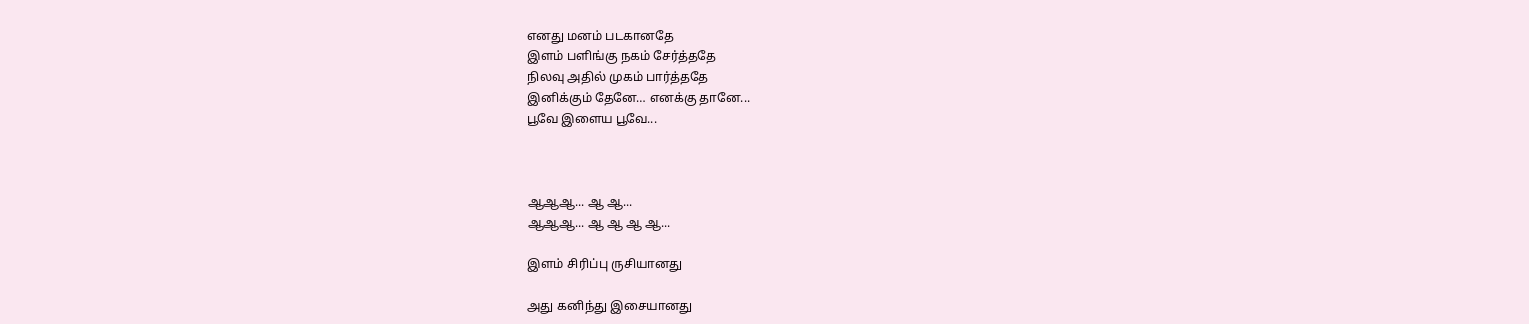எனது மனம் படகானதே
இளம் பளிங்கு நகம் சேர்த்ததே
நிலவு அதில் முகம் பார்த்ததே
இனிக்கும் தேனே… எனக்கு தானே...
பூவே இளைய பூவே...



ஆஆஆ... ஆ ஆ...
ஆஆஆ... ஆ ஆ ஆ ஆ...

இளம் சிரிப்பு ருசியானது

அது கனிந்து இசையானது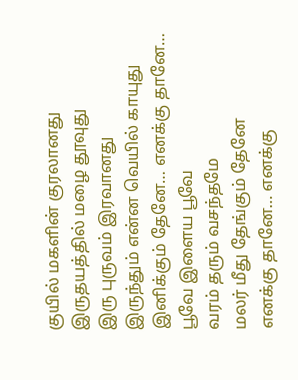குயில் மகளின் குரலானது
இருதயத்தில் மழை தூவுது
இரு புருவம் இரவானது
இருந்தும் என்ன வெயில் காயுது
இனிக்கும் தேனே… எனக்கு தானே…
பூவே இளைய பூவே
வரம் தரும் வசந்தமே
மலர் மீது தேங்கும் தேனே
எனக்கு தானே… எனக்கு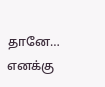தானே… எனக்கு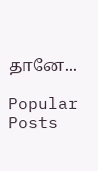தானே...

Popular Posts